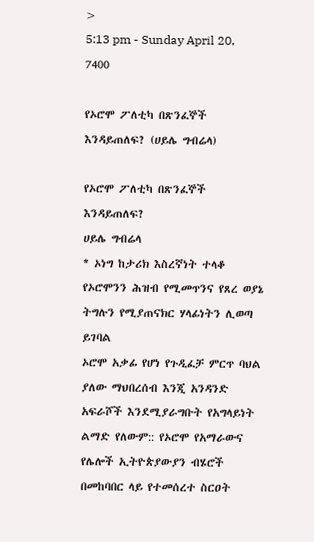>
5:13 pm - Sunday April 20, 7400

የኦሮሞ ፖለቲካ በጽንፈኞች እንዳይጠለፍ? (ሀይሌ ግብሬላ)

የኦሮሞ ፖለቲካ በጽንፈኞች እንዳይጠለፍ?
ሀይሌ ግብሬላ
* ኦነግ ከታሪክ እስረኛነት ተላቆ የኦሮሞንን ሕዝብ የሚመጥንና የጸረ ወያኔ ትግሉን የሚያጠናክር ሃላፊነትን ሊወጣ ይገባል
ኦሮሞ አቃፊ የሆነ የጉዲፈቻ ምርጥ ባህል ያለው ማህበረሰብ እንጂ አንዳንድ አፍራሾች እንደሚያራግቡት የአግላይነት ልማድ የለውም:: የኦሮሞ የአማራውና የሌሎች ኢትዮጵያውያን ብሄሮች በመከባበር ላይ የተመሰረተ ስርዐት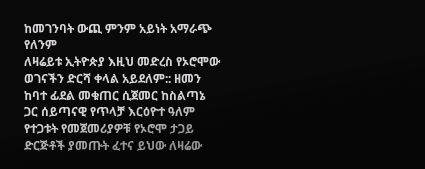ከመገንባት ውጪ ምንም አይነት አማራጭ የለንም
ለዛሬይቱ ኢትዮጵያ እዚህ መድረስ የኦሮሞው ወገናችን ድርሻ ቀላል አይደለም:: ዘመን ከባተ ፊደል መቁጠር ሲጀመር ከስልጣኔ ጋር ሰይጣናዊ የጥላቻ እርዕዮተ ዓለም የተጋቱት የመጀመሪያዎቹ የኦሮሞ ታጋይ ድርጅቶች ያመጡት ፈተና ይህው ለዛሬው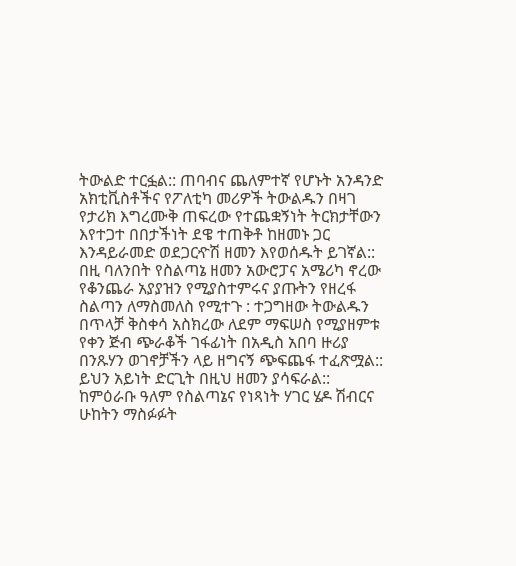ትውልድ ተርፏል:: ጠባብና ጨለምተኛ የሆኑት አንዳንድ አክቲቪስቶችና የፖለቲካ መሪዎች ትውልዱን በዛገ የታሪክ እግረሙቅ ጠፍረው የተጨቋኝነት ትርክታቸውን እየተጋተ በበታችነት ደዌ ተጠቅቶ ከዘመኑ ጋር እንዳይራመድ ወደጋርዯሽ ዘመን እየወሰዱት ይገኛል::
በዚ ባለንበት የስልጣኔ ዘመን አውሮፓና አሜሪካ ኖረው የቆንጨራ አያያዝን የሚያስተምሩና ያጡትን የዘረፋ ስልጣን ለማስመለስ የሚተጉ : ተጋግዘው ትውልዱን በጥላቻ ቅስቀሳ አስክረው ለደም ማፍሠስ የሚያዘምቱ የቀን ጅብ ጭራቆች ገፋፊነት በአዲስ አበባ ዙሪያ በንጹሃን ወገኖቻችን ላይ ዘግናኝ ጭፍጨፋ ተፈጽሟል::
ይህን አይነት ድርጊት በዚህ ዘመን ያሳፍራል:: ከምዕራቡ ዓለም የስልጣኔና የነጻነት ሃገር ሄዶ ሽብርና ሁከትን ማስፉፉት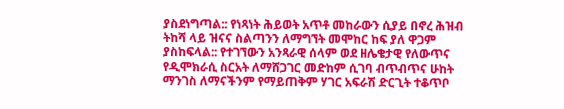ያስደነግጣል:: የነጻነት ሕይወት አጥቶ መከራውን ሲያይ በኖረ ሕዝብ ትከሻ ላይ ዝናና ስልጣንን ለማግኘት መሞከር ከፍ ያለ ዋጋም ያስከፍላል:: የተገኘውን አንጻራዊ ሰላም ወደ ዘሌቄታዊ የለውጥና የዲሞክራሲ ስርአት ለማሸጋገር መድከም ሲገባ ብጥብጥና ሁከት ማንገስ ለማናችንም የማይጠቅም ሃገር አፍራሽ ድርጊት ተቆጥቦ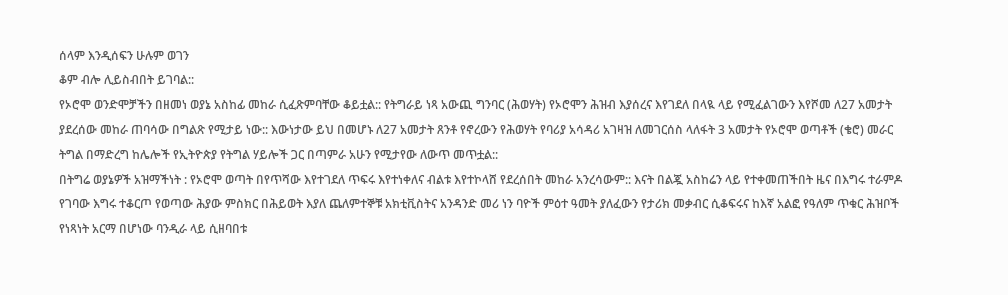ሰላም እንዲሰፍን ሁሉም ወገን
ቆም ብሎ ሊይስብበት ይገባል::
የኦሮሞ ወንድሞቻችን በዘመነ ወያኔ አስከፊ መከራ ሲፈጽምባቸው ቆይቷል:: የትግራይ ነጻ አውጪ ግንባር (ሕወሃት) የኦሮሞን ሕዝብ እያሰረና እየገደለ በላዪ ላይ የሚፈልገውን እየሾመ ለ27 አመታት ያደረሰው መከራ ጠባሳው በግልጽ የሚታይ ነው:: እውነታው ይህ በመሆኑ ለ27 አመታት ጸንቶ የኖረውን የሕወሃት የባሪያ አሳዳሪ አገዛዝ ለመገርሰስ ላለፋት 3 አመታት የኦሮሞ ወጣቶች (ቄሮ) መራር ትግል በማድረግ ከሌሎች የኢትዮጵያ የትግል ሃይሎች ጋር በጣምራ አሁን የሚታየው ለውጥ መጥቷል::
በትግሬ ወያኔዎች አዝማችነት : የኦሮሞ ወጣት በየጥሻው እየተገደለ ጥፍሩ እየተነቀለና ብልቱ እየተኮላሸ የደረሰበት መከራ አንረሳውም:: እናት በልጇ አስከሬን ላይ የተቀመጠችበት ዜና በእግሩ ተራምዶ የገባው እግሩ ተቆርጦ የወጣው ሕያው ምስክር በሕይወት እያለ ጨለምተኞቹ አክቲቪስትና አንዳንድ መሪ ነን ባዮች ምዕተ ዓመት ያለፈውን የታሪክ መቃብር ሲቆፍሩና ከእኛ አልፎ የዓለም ጥቁር ሕዝቦች የነጻነት አርማ በሆነው ባንዲራ ላይ ሲዘባበቱ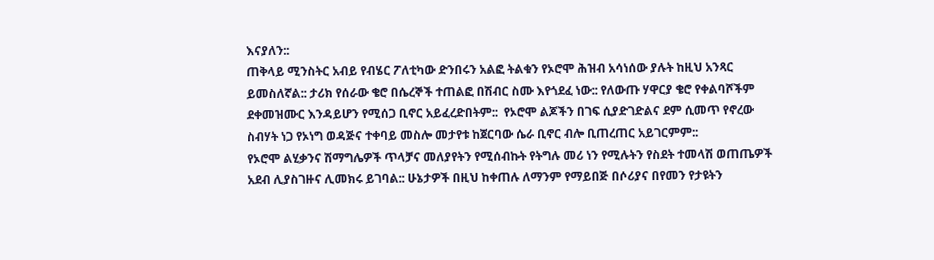እናያለን::
ጠቅላይ ሚንስትር አብይ የብሄር ፖለቲካው ድንበሩን አልፎ ትልቁን የኦሮሞ ሕዝብ አሳነሰው ያሉት ከዚህ አንጻር ይመስለኛል:: ታሪክ የሰራው ቄሮ በሴረኞች ተጠልፎ በሽብር ስሙ እየጎደፈ ነው:: የለውጡ ሃዋርያ ቄሮ የቀልባሾችም ደቀመዝሙር እንዳይሆን የሚሰጋ ቢኖር አይፈረድበትም::  የኦሮሞ ልጆችን በገፍ ሲያድገድልና ደም ሲመጥ የኖረው ስብሃት ነጋ የኦነግ ወዳጅና ተቀባይ መስሎ መታየቱ ከጀርባው ሴራ ቢኖር ብሎ ቢጠረጠር አይገርምም::
የኦሮሞ ልሂቃንና ሽማግሌዎች ጥላቻና መለያየትን የሚሰብኩት የትግሉ መሪ ነን የሚሉትን የስደት ተመላሽ ወጠጤዎች አደብ ሊያስገዙና ሊመክሩ ይገባል:: ሁኔታዎች በዚህ ከቀጠሉ ለማንም የማይበጅ በሶሪያና በየመን የታዩትን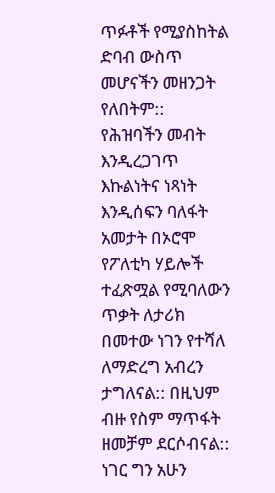ጥፉቶች የሚያስከትል ድባብ ውስጥ መሆናችን መዘንጋት የለበትም::
የሕዝባችን መብት እንዲረጋገጥ እኩልነትና ነጻነት እንዲሰፍን ባለፋት አመታት በኦሮሞ የፖለቲካ ሃይሎች ተፈጽሟል የሚባለውን ጥቃት ለታሪክ በመተው ነገን የተሻለ ለማድረግ አብረን ታግለናል:: በዚህም ብዙ የስም ማጥፋት ዘመቻም ደርሶብናል:: ነገር ግን አሁን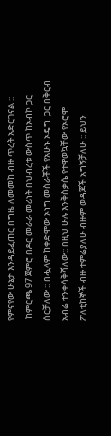የምናየው ሁኔታ እንዳይፈጠር በግዜ ለመመከ ብዙ ጥረት አድርገናል ::
 ከምርጫ 97 ጀምሮ በዶር መራራ መሪነት በህብረቱ ውስጥ ከኦብኮ ጋር ሰርቻለው :: በሗላም ከቀድሞው ኦነግ መስራቾች የአሁኑ ኦዴግ  ጋር በቅርብ አብሬ ተንቀሳቅሻለው:: በዚህ ሁሉ እንቅስቃሴ የተዋወኳቸው የኦሮሞ ፖለቲከኞች ብዙ ተምሬያለሁ ብዙም ወዳጆች አግኝቻለሁ :: ይህን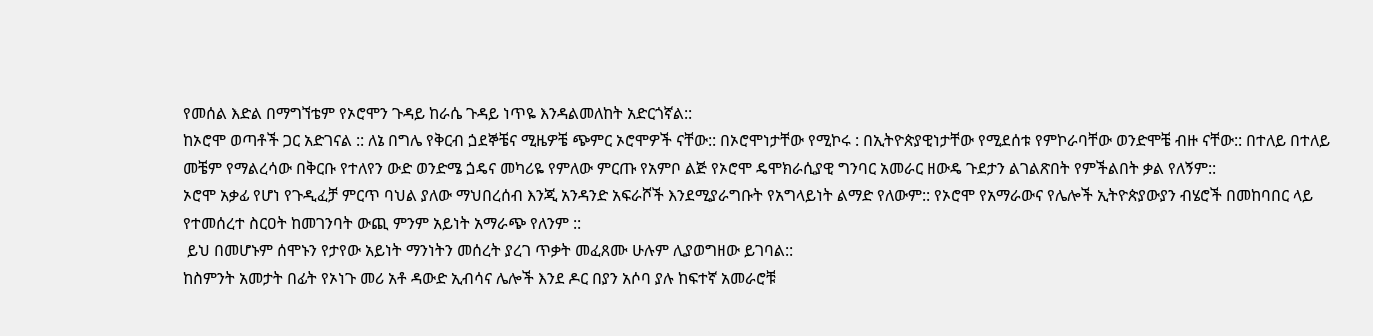የመሰል እድል በማግኘቴም የኦሮሞን ጉዳይ ከራሴ ጉዳይ ነጥዬ እንዳልመለከት አድርጎኛል::
ከኦሮሞ ወጣቶች ጋር አድገናል :: ለኔ በግሌ የቅርብ ጏደኞቼና ሚዜዎቼ ጭምር ኦሮሞዎች ናቸው:: በኦሮሞነታቸው የሚኮሩ : በኢትዮጵያዊነታቸው የሚደሰቱ የምኮራባቸው ወንድሞቼ ብዙ ናቸው:: በተለይ በተለይ መቼም የማልረሳው በቅርቡ የተለየን ውድ ወንድሜ ጏዴና መካሪዬ የምለው ምርጡ የአምቦ ልጅ የኦሮሞ ዴሞክራሲያዊ ግንባር አመራር ዘውዴ ጉደታን ልገልጽበት የምችልበት ቃል የለኝም::
ኦሮሞ አቃፊ የሆነ የጉዲፈቻ ምርጥ ባህል ያለው ማህበረሰብ እንጂ አንዳንድ አፍራሾች እንደሚያራግቡት የአግላይነት ልማድ የለውም:: የኦሮሞ የአማራውና የሌሎች ኢትዮጵያውያን ብሄሮች በመከባበር ላይ የተመሰረተ ስርዐት ከመገንባት ውጪ ምንም አይነት አማራጭ የለንም ::
 ይህ በመሆኑም ሰሞኑን የታየው አይነት ማንነትን መሰረት ያረገ ጥቃት መፈጸሙ ሁሉም ሊያወግዘው ይገባል::
ከስምንት አመታት በፊት የኦነጉ መሪ አቶ ዳውድ ኢብሳና ሌሎች እንደ ዶር በያን አሶባ ያሉ ከፍተኛ አመራሮቹ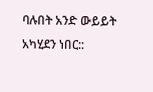ባሉበት አንድ ውይይት አካሂደን ነበር::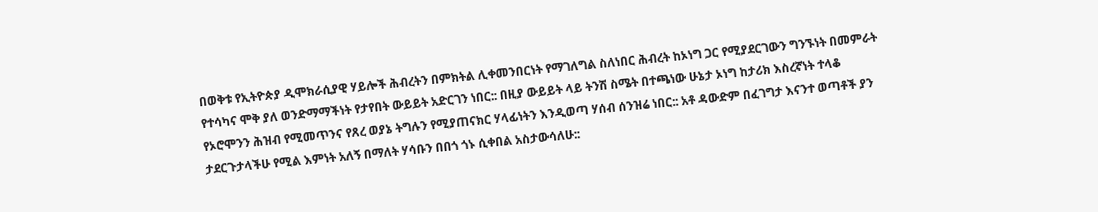በወቅቱ የኢትዮጵያ ዲሞክራሲያዊ ሃይሎች ሕብረትን በምክትል ሊቀመንበርነት የማገለግል ስለነበር ሕብረት ከኦነግ ጋር የሚያደርገውን ግንኙነት በመምራት የተሳካና ሞቅ ያለ ወንድማማችነት የታየበት ውይይት አድርገን ነበር:: በዚያ ውይይት ላይ ትንሽ ስሜት በተጫነው ሁኔታ ኦነግ ከታሪክ እስረኛነት ተላቆ የኦሮሞንን ሕዝብ የሚመጥንና የጸረ ወያኔ ትግሉን የሚያጠናክር ሃላፊነትን እንዲወጣ ሃሰብ ሰንዝሬ ነበር:: አቶ ዳውድም በፈገግታ እናንተ ወጣቶች ያን ታደርጉታላችሁ የሚል እምነት አለኝ በማለት ሃሳቡን በበጎ ጎኑ ሲቀበል አስታውሳለሁ::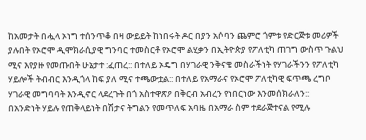ከአመታት በሗላ ኦነግ ተሰንጥቆ በዛ ውይይት ከነበሩት ዶር በያን አሶባን ጨምሮ ጎምቱ የድርጅቱ መሪዎች ያሉበት የኦሮሞ ዲሞክራሲያዊ ግንባር ተመስርቶ የኦሮሞ ልሂቃን በኢትዮጵያ የፖለቲካ ጠገግ ውስጥ ጉልህ ሚና እየያዙ የመጡበት ሁኔታተ :ፈጠረ:: በተለይ ኦዴግ በሃገራዊ ንቅናቄ መስራችነት የሃገራችንን የፖለቲካ ሃይሎች ትብብር እንዲጎላ ከፍ ያለ ሚና ተጫውቷል:: በተለይ የአማራና የኦሮሞ ፖለቲካዊ ፍጥጫ ረግቦ ሃገራዊ መግባባት እንዲኖር ላደረጉት በጎ አስተዋጽዖ በቅርብ አብረን የነበርነው እንመሰክራለን::
በአንድነት ሃይሉ የጠቅላይነት በሽታና ትግልን የመጥለፍ አባዜ በአማራ ስም ተደራጅተናል የሚሉ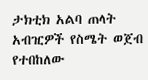ታክቲክ አልባ ጠላት አብዢዎች የስሜት ወጀብ የተበከለው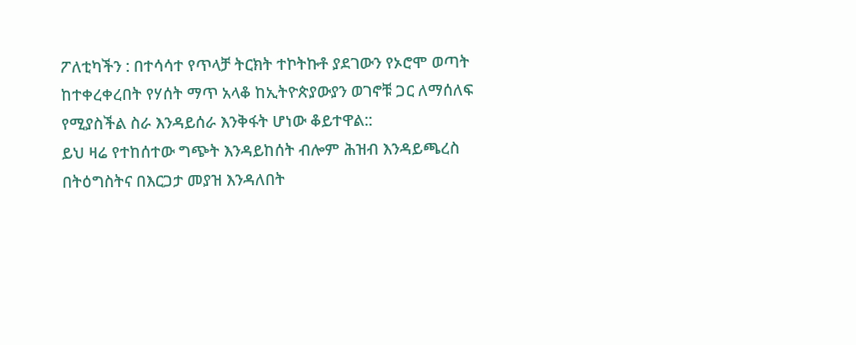ፖለቲካችን : በተሳሳተ የጥላቻ ትርክት ተኮትኩቶ ያደገውን የኦሮሞ ወጣት ከተቀረቀረበት የሃሰት ማጥ አላቆ ከኢትዮጵያውያን ወገኖቹ ጋር ለማሰለፍ የሚያስችል ስራ እንዳይሰራ እንቅፋት ሆነው ቆይተዋል::
ይህ ዛሬ የተከሰተው ግጭት እንዳይከሰት ብሎም ሕዝብ እንዳይጫረስ በትዕግስትና በእርጋታ መያዝ እንዳለበት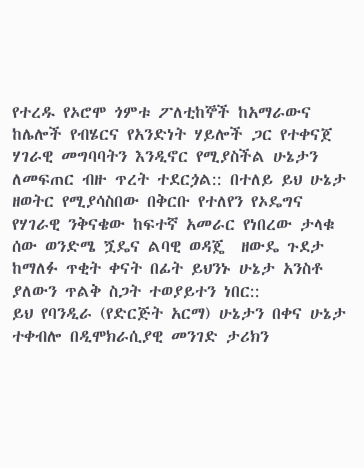የተረዱ የኦሮሞ ጎምቱ ፖለቲከኞች ከአማራውና ከሌሎች የብሄርና የአንድነት ሃይሎች ጋር የተቀናጀ ሃገራዊ መግባባትን እንዲኖር የሚያስችል ሁኔታን ለመፍጠር ብዙ ጥረት ተደርጏል:: በተለይ ይህ ሁኔታ ዘወትር የሚያሳስበው በቅርቡ የተለየን የኦዴግና የሃገራዊ ንቅናቄው ከፍተኛ አመራር የነበረው ታላቁ ሰው ወንድሜ ጟዴና ልባዊ ወዳጄ  ዘውዴ ጉደታ ከማለፉ ጥቂት ቀናት በፊት ይህንኑ ሁኔታ አንስቶ ያለውን ጥልቅ ስጋት ተወያይተን ነበር::
ይህ የባንዲራ (የድርጅት አርማ) ሁኔታን በቀና ሁኔታ ተቀብሎ በዲሞክራሲያዊ መንገድ ታሪክን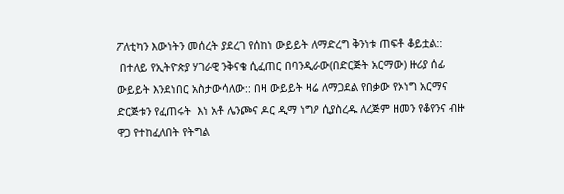ፖለቲካን እውነትን መሰረት ያደረገ የሰከነ ውይይት ለማድረግ ቅንነቱ ጠፍቶ ቆይቷል::
 በተለይ የኢትዮጵያ ሃገራዊ ንቅናቄ ሲፈጠር በባንዲራው(በድርጅት አርማው) ዙሪያ ሰፊ ውይይት እንደነበር አስታውሳለው:: በዛ ውይይት ዛሬ ለማጋደል የበቃው የኦነግ አርማና ድርጅቱን የፈጠሩት  እነ አቶ ሌንጮና ዶር ዲማ ነግዖ ሲያስረዱ ለረጅም ዘመን የቆየንና ብዙ ዋጋ የተከፈለበት የትግል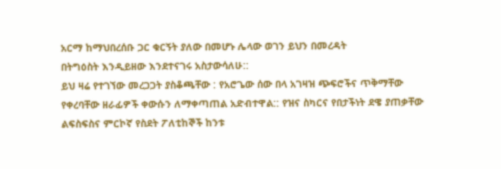አርማ ከማህበረሰቡ ጋር ቁርኝት ያለው በመሆኑ ሌላው ወገን ይህን በመረዳት
በትግዕስት እንዲይዘው እንደተናገሩ አስታውሳለሁ::
ይህ ዛሬ የተገኘው መረጋጋት ያስቆጫቸው : የአሮጌው ሰው በላ አገዛዝ ጭፍሮችና ጥቅማቸው የቀረባቸው ዘራፊዎች ቀውሱን ለማቀጣጠል አድብተዋል:: የዝና ስካርና የበታችነት ደዌ ያጠቃቸው ልፍስፍስና ምርኮኛ የስደት ፖለቲከኞች ከንቱ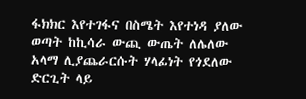ፋክክር እየተገፋና በስሜት እየተነዳ ያለው ወጣት ከኪሳራ ውጪ ውጤት ለሌለው አላማ ሊያጨራርሱት ሃላፊነት የጎደለው ድርጊት ላይ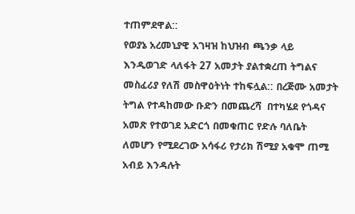ተጠምደዋል::
የወያኔ አረመኒያዊ አገዛዝ ከህዝብ ጫንቃ ላይ እንዲወገድ ላለፋት 27 አመታት ያልተቋረጠ ትግልና መስፈሪያ የለሽ መስዋዕትነት ተከፍሏል:: በረጅሙ አመታት ትግል የተዳከመው ቡድን በመጨረሻ  በተካሄደ የጎዳና አመጽ የተወገደ አድርጎ በመቁጠር የድሉ ባለቤት ለመሆን የሚደረገው አሳፋሪ የታሪክ ሽሚያ አቁሞ ጠሚ አብይ እንዳሉት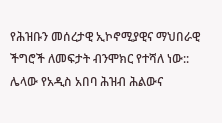የሕዝቡን መሰረታዊ ኢኮኖሚያዊና ማህበራዊ ችግሮች ለመፍታት ብንሞክር የተሻለ ነው::
ሌላው የአዲስ አበባ ሕዝብ ሕልውና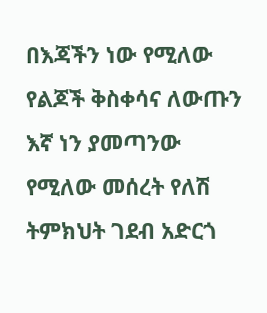በእጃችን ነው የሚለው የልጆች ቅስቀሳና ለውጡን እኛ ነን ያመጣንው የሚለው መሰረት የለሽ ትምክህት ገደብ አድርጎ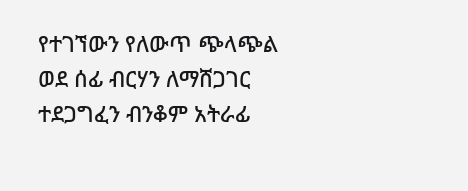የተገኘውን የለውጥ ጭላጭል ወደ ሰፊ ብርሃን ለማሸጋገር ተደጋግፈን ብንቆም አትራፊ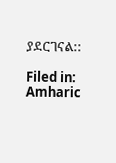ያደርገናል::

Filed in: Amharic